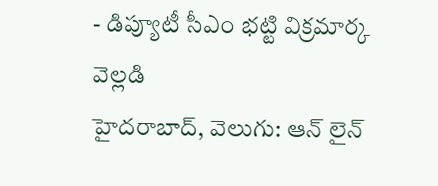- డిప్యూటీ సీఎం భట్టి విక్రమార్క వెల్లడి
హైదరాబాద్, వెలుగు: ఆన్ లైన్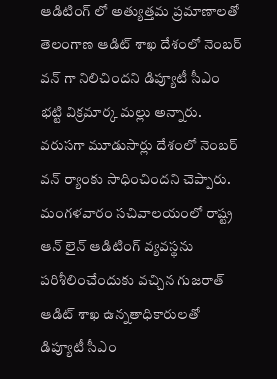ఆడిటింగ్ లో అత్యుత్తమ ప్రమాణాలతో తెలంగాణ ఆడిట్ శాఖ దేశంలో నెంబర్ వన్ గా నిలిచిందని డిప్యూటీ సీఎం భట్టి విక్రమార్క మల్లు అన్నారు. వరుసగా మూడుసార్లు దేశంలో నెంబర్ వన్ ర్యాంకు సాధించిందని చెప్పారు. మంగళవారం సచివాలయంలో రాష్ట్ర ఆన్ లైన్ ఆడిటింగ్ వ్యవస్థను పరిశీలించేందుకు వచ్చిన గుజరాత్ ఆడిట్ శాఖ ఉన్నతాధికారులతో డిప్యూటీ సీఎం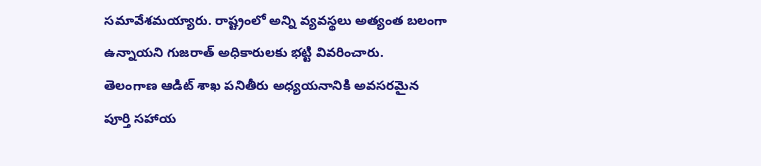సమావేశమయ్యారు. రాష్ట్రంలో అన్ని వ్యవస్థలు అత్యంత బలంగా ఉన్నాయని గుజరాత్ అధికారులకు భట్టి వివరించారు.
తెలంగాణ ఆడిట్ శాఖ పనితీరు అధ్యయనానికి అవసరమైన పూర్తి సహాయ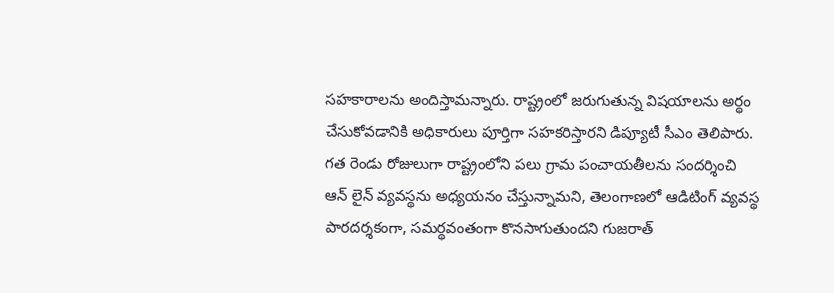సహకారాలను అందిస్తామన్నారు. రాష్ట్రంలో జరుగుతున్న విషయాలను అర్థం చేసుకోవడానికి అధికారులు పూర్తిగా సహకరిస్తారని డిప్యూటీ సీఎం తెలిపారు. గత రెండు రోజులుగా రాష్ట్రంలోని పలు గ్రామ పంచాయతీలను సందర్శించి ఆన్ లైన్ వ్యవస్థను అధ్యయనం చేస్తున్నామని, తెలంగాణలో ఆడిటింగ్ వ్యవస్థ పారదర్శకంగా, సమర్థవంతంగా కొనసాగుతుందని గుజరాత్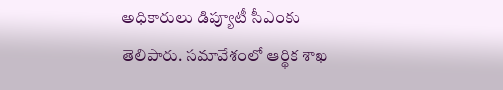అధికారులు డిప్యూటీ సీఎంకు తెలిపారు. సమావేశంలో ఆర్థిక శాఖ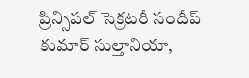ప్రిన్సిపల్ సెక్రటరీ సందీప్ కుమార్ సుల్తానియా,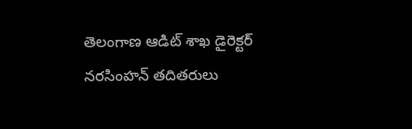తెలంగాణ ఆడిట్ శాఖ డైరెక్టర్ నరసింహన్ తదితరులు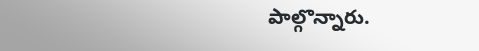పాల్గొన్నారు.